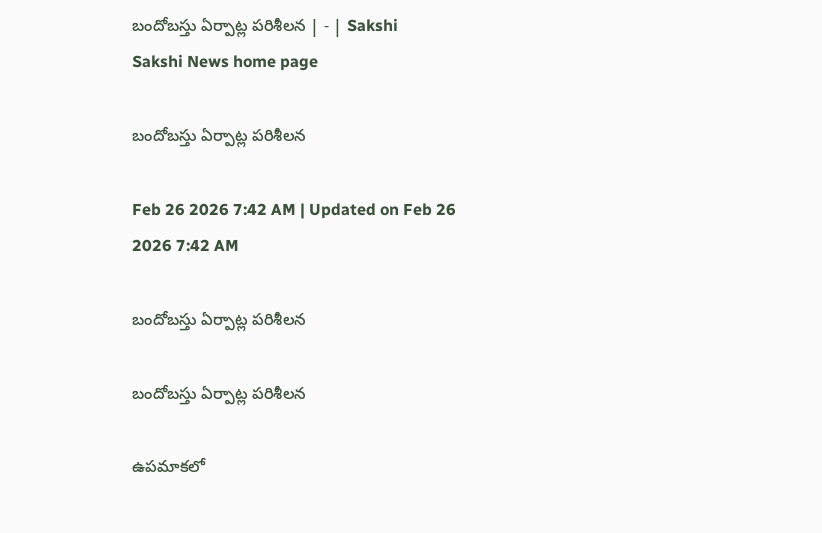బందోబస్తు ఏర్పాట్ల పరిశీలన | - | Sakshi
Sakshi News home page

బందోబస్తు ఏర్పాట్ల పరిశీలన

Feb 26 2026 7:42 AM | Updated on Feb 26 2026 7:42 AM

బందోబస్తు ఏర్పాట్ల పరిశీలన

బందోబస్తు ఏర్పాట్ల పరిశీలన

ఉపమాకలో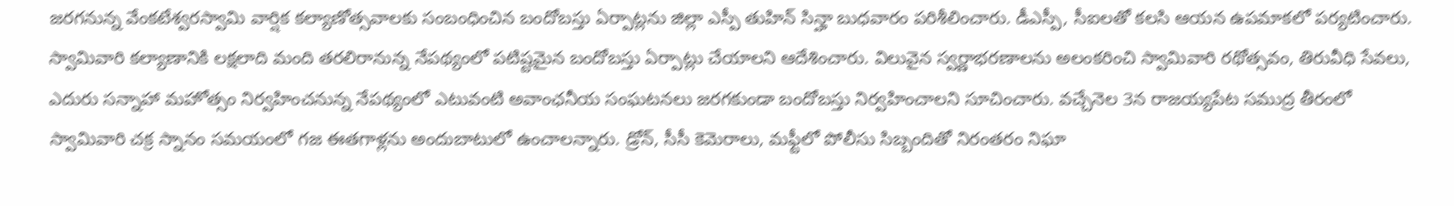జరగనున్న వేంకటేశ్వరస్వామి వార్షిక కల్యాణోత్సవాలకు సంబంధించిన బందోబస్తు ఏర్పాట్లను జిల్లా ఎస్పీ తుహిన్‌ సిన్హా బుధవారం పరిశీలించారు. డీఎస్పీ, సీఐలతో కలసి ఆయన ఉపమాకలో పర్యటించారు. స్వామివారి కల్యాణానికి లక్షలాది మంది తరలిరానున్న నేపథ్యంలో పటిష్టమైన బందోబస్తు ఏర్పాట్లు చేయాలని ఆదేశించారు. విలువైన స్వర్ణాభరణాలను అలంకరించి స్వామివారి రథోత్సవం, తిరువీధి సేవలు, ఎదురు సన్నాహా మహోత్సం నిర్వహించనున్న నేపథ్యంలో ఎటువంటి అవాంఛనీయ సంఘటనలు జరగకుండా బందోబస్తు నిర్వహించాలని సూచించారు. వచ్చేనెల 3న రాజయ్యపేట సముద్ర తీరంలో స్వామివారి చక్ర స్నానం సమయంలో గజ ఈతగాళ్లను అందుబాటులో ఉంచాలన్నారు. డ్రోన్‌, సీసీ కెమెరాలు, మఫ్టీలో పోలీసు సిబ్బందితో నిరంతరం నిఘా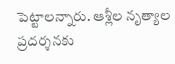పెట్టాలన్నారు. ఆశ్లీల నృత్యాల ప్రదర్శనకు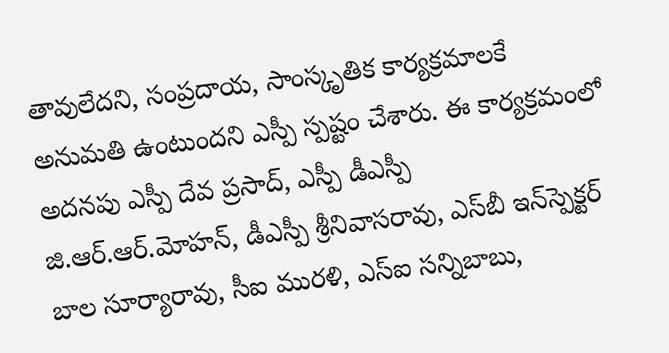తావులేదని, సంప్రదాయ, సాంస్కృతిక కార్యక్రమాలకే అనుమతి ఉంటుందని ఎస్పీ స్పష్టం చేశారు. ఈ కార్యక్రమంలో అదనపు ఎస్పీ దేవ ప్రసాద్‌, ఎస్పీ డీఎస్పీ జి.ఆర్‌.ఆర్‌.మోహన్‌, డీఎస్పీ శ్రీనివాసరావు, ఎస్‌బీ ఇన్‌స్పెక్టర్‌ బాల సూర్యారావు, సీఐ మురళి, ఎస్‌ఐ సన్నిబాబు,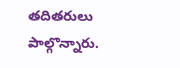తదితరులు పాల్గొన్నారు.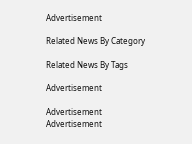Advertisement

Related News By Category

Related News By Tags

Advertisement

Advertisement
Advertisement